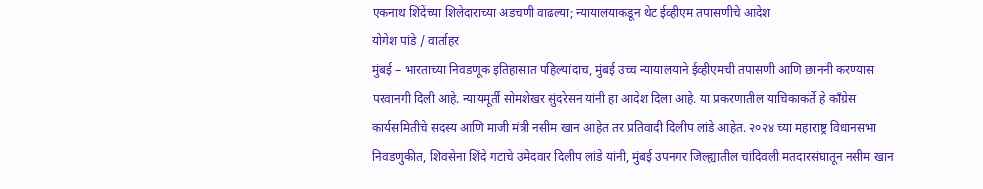एकनाथ शिंदेंच्या शिलेदाराच्या अडचणी वाढल्या; न्यायालयाकडून थेट ईव्हीएम तपासणीचे आदेश
योगेश पांडे / वार्ताहर
मुंबई – भारताच्या निवडणूक इतिहासात पहिल्यांदाच, मुंबई उच्च न्यायालयाने ईव्हीएमची तपासणी आणि छाननी करण्यास परवानगी दिली आहे. न्यायमूर्ती सोमशेखर सुंदरेसन यांनी हा आदेश दिला आहे. या प्रकरणातील याचिकाकर्ते हे काँग्रेस कार्यसमितीचे सदस्य आणि माजी मंत्री नसीम खान आहेत तर प्रतिवादी दिलीप लांडे आहेत. २०२४ च्या महाराष्ट्र विधानसभा निवडणुकीत, शिवसेना शिंदे गटाचे उमेदवार दिलीप लांडे यांनी, मुंबई उपनगर जिल्ह्यातील चांदिवली मतदारसंघातून नसीम खान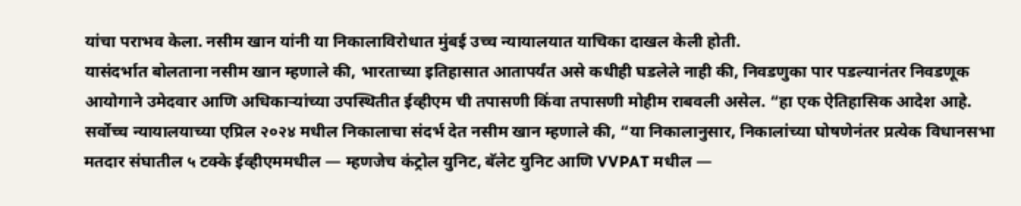यांचा पराभव केला. नसीम खान यांनी या निकालाविरोधात मुंबई उच्च न्यायालयात याचिका दाखल केली होती.
यासंदर्भात बोलताना नसीम खान म्हणाले की, भारताच्या इतिहासात आतापर्यंत असे कधीही घडलेले नाही की, निवडणुका पार पडल्यानंतर निवडणूक आयोगाने उमेदवार आणि अधिकाऱ्यांच्या उपस्थितीत ईव्हीएम ची तपासणी किंवा तपासणी मोहीम राबवली असेल. “हा एक ऐतिहासिक आदेश आहे. सर्वोच्च न्यायालयाच्या एप्रिल २०२४ मधील निकालाचा संदर्भ देत नसीम खान म्हणाले की, “या निकालानुसार, निकालांच्या घोषणेनंतर प्रत्येक विधानसभा मतदार संघातील ५ टक्के ईव्हीएममधील — म्हणजेच कंट्रोल युनिट, बॅलेट युनिट आणि VVPAT मधील —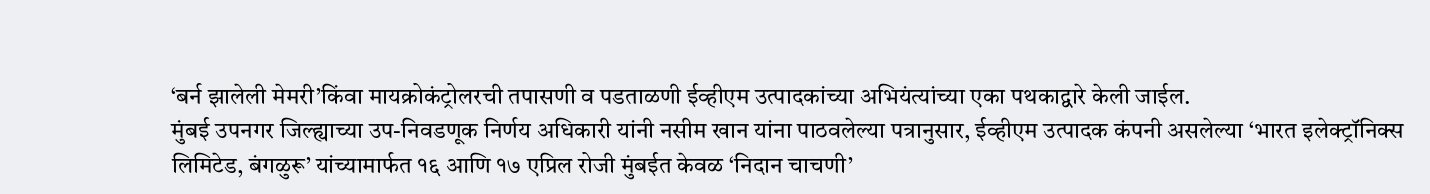‘बर्न झालेली मेमरी’किंवा मायक्रोकंट्रोलरची तपासणी व पडताळणी ईव्हीएम उत्पादकांच्या अभियंत्यांच्या एका पथकाद्वारे केली जाईल.
मुंबई उपनगर जिल्ह्याच्या उप-निवडणूक निर्णय अधिकारी यांनी नसीम खान यांना पाठवलेल्या पत्रानुसार, ईव्हीएम उत्पादक कंपनी असलेल्या ‘भारत इलेक्ट्रॉनिक्स लिमिटेड, बंगळुरू’ यांच्यामार्फत १६ आणि १७ एप्रिल रोजी मुंबईत केवळ ‘निदान चाचणी’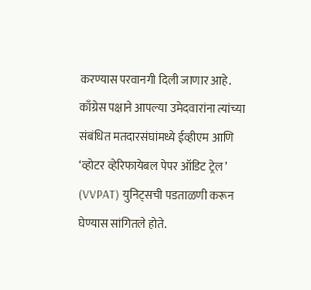करण्यास परवानगी दिली जाणार आहे.
काँग्रेस पक्षाने आपल्या उमेदवारांना त्यांच्या संबंधित मतदारसंघांमध्ये ईव्हीएम आणि ‘व्होटर व्हेरिफायेबल पेपर ऑडिट ट्रेल’ (VVPAT) युनिट्सची पडताळणी करून घेण्यास सांगितले होते.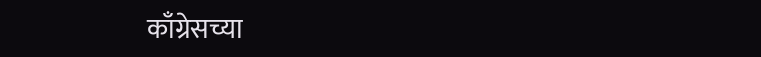काँग्रेसच्या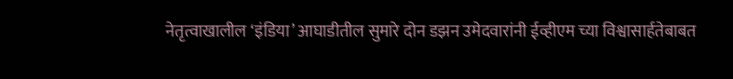नेतृत्वाखालील ‘इंडिया’ आघाडीतील सुमारे दोन डझन उमेदवारांनी ईव्हीएम च्या विश्वासार्हतेबाबत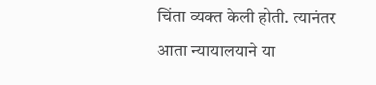चिंता व्यक्त केली होती. त्यानंतर आता न्यायालयाने या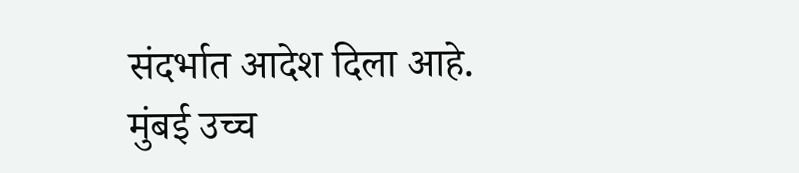संदर्भात आदेश दिला आहे. मुंबई उच्च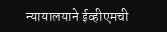न्यायालयाने ईव्हीएमची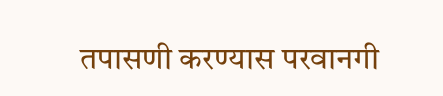तपासणी करण्यास परवानगी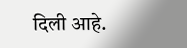दिली आहे.